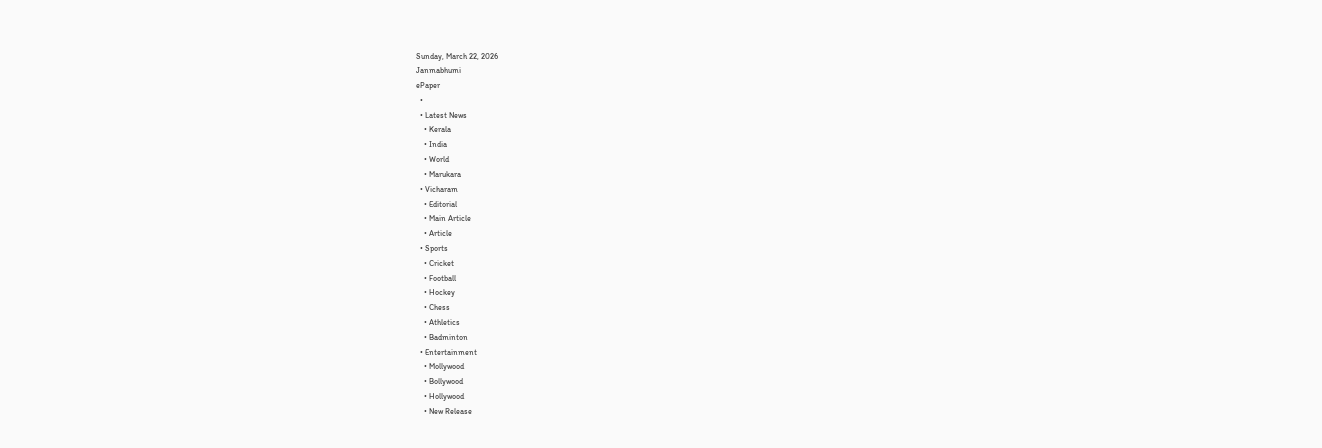Sunday, March 22, 2026
Janmabhumi
ePaper
  •
  • Latest News
    • Kerala
    • India
    • World
    • Marukara
  • Vicharam
    • Editorial
    • Main Article
    • Article
  • Sports
    • Cricket
    • Football
    • Hockey
    • Chess
    • Athletics
    • Badminton
  • Entertainment
    • Mollywood
    • Bollywood
    • Hollywood
    • New Release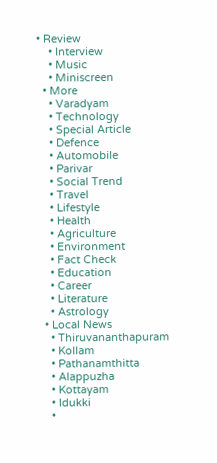• Review
    • Interview
    • Music
    • Miniscreen
  • More
    • Varadyam
    • Technology
    • Special Article
    • Defence
    • Automobile
    • Parivar
    • Social Trend
    • Travel
    • Lifestyle
    • Health
    • Agriculture
    • Environment
    • Fact Check
    • Education
    • Career
    • Literature
    • Astrology
  • Local News
    • Thiruvananthapuram
    • Kollam
    • Pathanamthitta
    • Alappuzha
    • Kottayam
    • Idukki
    •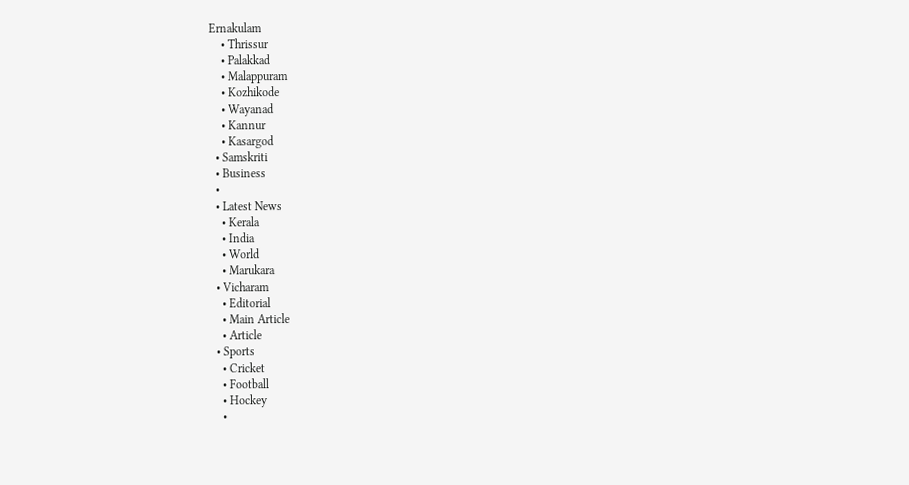Ernakulam
    • Thrissur
    • Palakkad
    • Malappuram
    • Kozhikode
    • Wayanad
    • Kannur
    • Kasargod
  • Samskriti
  • Business
  •
  • Latest News
    • Kerala
    • India
    • World
    • Marukara
  • Vicharam
    • Editorial
    • Main Article
    • Article
  • Sports
    • Cricket
    • Football
    • Hockey
    •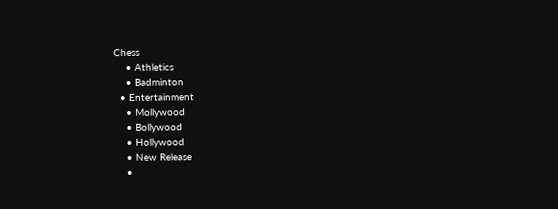Chess
    • Athletics
    • Badminton
  • Entertainment
    • Mollywood
    • Bollywood
    • Hollywood
    • New Release
    •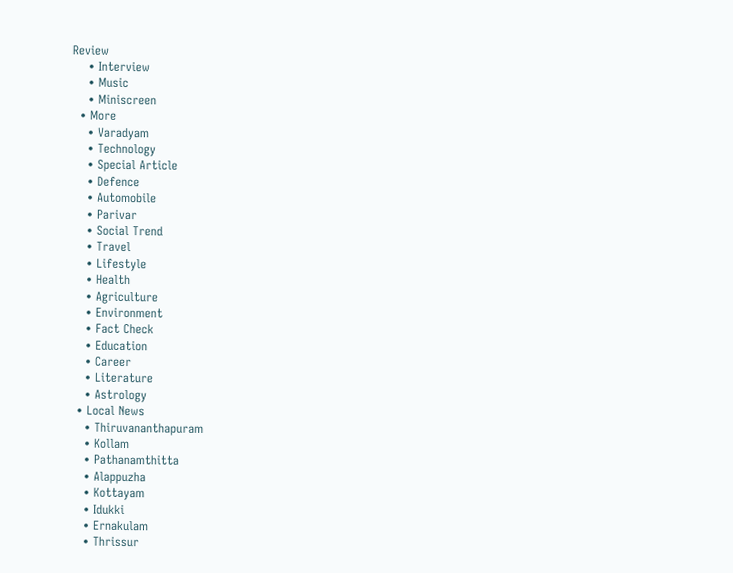Review
    • Interview
    • Music
    • Miniscreen
  • More
    • Varadyam
    • Technology
    • Special Article
    • Defence
    • Automobile
    • Parivar
    • Social Trend
    • Travel
    • Lifestyle
    • Health
    • Agriculture
    • Environment
    • Fact Check
    • Education
    • Career
    • Literature
    • Astrology
  • Local News
    • Thiruvananthapuram
    • Kollam
    • Pathanamthitta
    • Alappuzha
    • Kottayam
    • Idukki
    • Ernakulam
    • Thrissur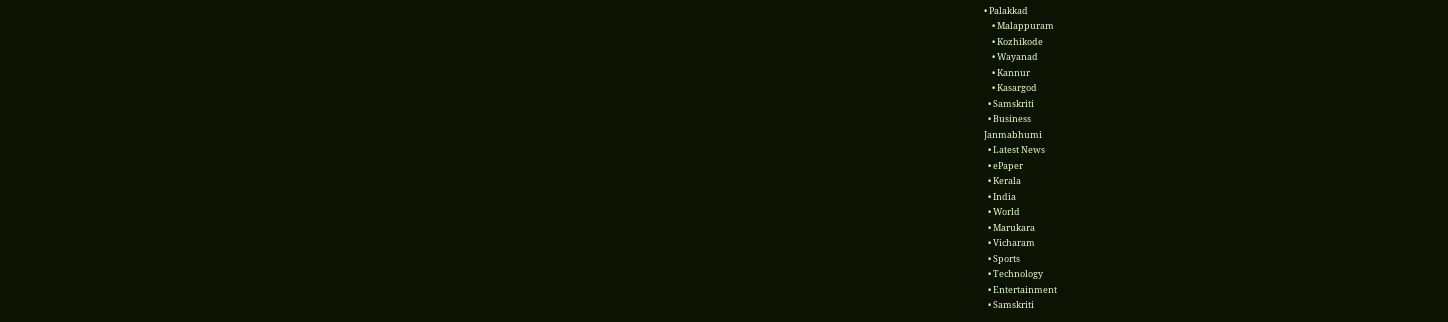• Palakkad
    • Malappuram
    • Kozhikode
    • Wayanad
    • Kannur
    • Kasargod
  • Samskriti
  • Business
Janmabhumi
  • Latest News
  • ePaper
  • Kerala
  • India
  • World
  • Marukara
  • Vicharam
  • Sports
  • Technology
  • Entertainment
  • Samskriti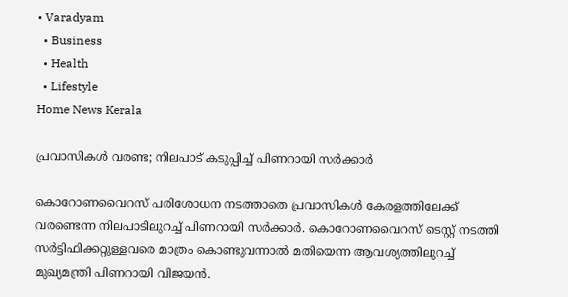• Varadyam
  • Business
  • Health
  • Lifestyle
Home News Kerala

പ്രവാസികൾ വരണ്ട; നിലപാട് കടുപ്പിച്ച് പിണറായി സർക്കാർ

കൊറോണവൈറസ് പരിശോധന നടത്താതെ പ്രവാസികൾ കേരളത്തിലേക്ക് വരണ്ടെന്ന നിലപാടിലുറച്ച് പിണറായി സർക്കാർ. കൊറോണവൈറസ് ടെസ്റ്റ് നടത്തി സർട്ടിഫിക്കറ്റുള്ളവരെ മാത്രം കൊണ്ടുവന്നാൽ മതിയെന്ന ആവശ്യത്തിലുറച്ച് മുഖ്യമന്ത്രി പിണറായി വിജയൻ.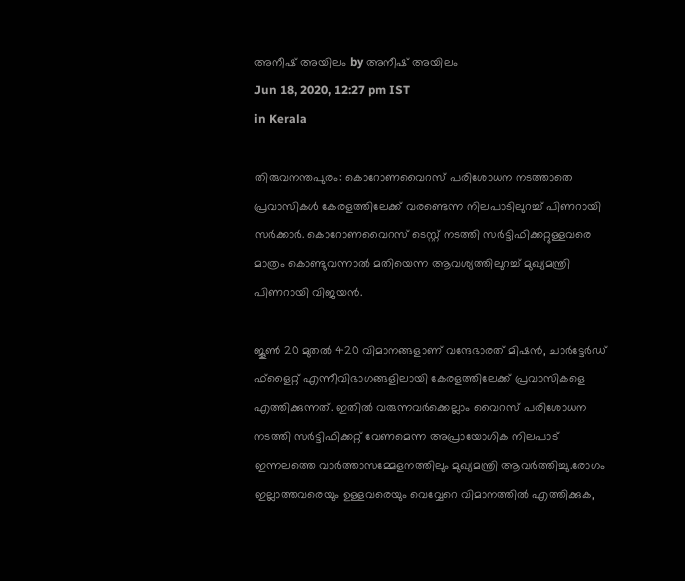അനീഷ് അയിലം by അനീഷ് അയിലം
Jun 18, 2020, 12:27 pm IST
in Kerala

തിരുവനന്തപുരം: കൊറോണവൈറസ് പരിശോധന നടത്താതെ പ്രവാസികൾ കേരളത്തിലേക്ക് വരണ്ടെന്ന നിലപാടിലുറച്ച് പിണറായി സർക്കാർ. കൊറോണവൈറസ് ടെസ്റ്റ് നടത്തി സർട്ടിഫിക്കറ്റുള്ളവരെ മാത്രം കൊണ്ടുവന്നാൽ മതിയെന്ന ആവശ്യത്തിലുറച്ച് മുഖ്യമന്ത്രി പിണറായി വിജയൻ.

ജൂൺ 20 മുതൽ 420 വിമാനങ്ങളാണ് വന്ദേഭാരത് മിഷൻ, ചാർട്ടേർഡ് ഫ്‌ളൈറ്റ് എന്നീവിഭാഗങ്ങളിലായി കേരളത്തിലേക്ക് പ്രവാസികളെ എത്തിക്കുന്നത്. ഇതിൽ വരുന്നവർക്കെല്ലാം വൈറസ് പരിശോധന നടത്തി സർട്ടിഫിക്കറ്റ് വേണമെന്ന അപ്രായോഗിക നിലപാട് ഇന്നലത്തെ വാർത്താസമ്മേളനത്തിലും മുഖ്യമന്ത്രി ആവർത്തിച്ചു.രോഗം ഇല്ലാത്തവരെയും ഉള്ളവരെയും വെവ്വേറെ വിമാനത്തിൽ എത്തിക്കുക,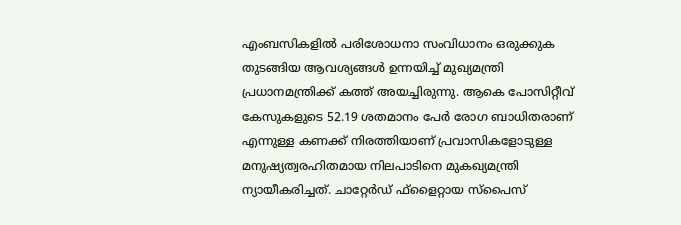എംബസികളിൽ പരിശോധനാ സംവിധാനം ഒരുക്കുക തുടങ്ങിയ ആവശ്യങ്ങൾ ഉന്നയിച്ച് മുഖ്യമന്ത്രി പ്രധാനമന്ത്രിക്ക് കത്ത് അയച്ചിരുന്നു. ആകെ പോസിറ്റീവ് കേസുകളുടെ 52.19 ശതമാനം പേർ രോഗ ബാധിതരാണ് എന്നുള്ള കണക്ക് നിരത്തിയാണ് പ്രവാസികളോടുള്ള മനുഷ്യത്വരഹിതമായ നിലപാടിനെ മുകഖ്യമന്ത്രി ന്യായീകരിച്ചത്. ചാറ്റേർഡ് ഫ്‌ളൈറ്റായ സ്‌പൈസ്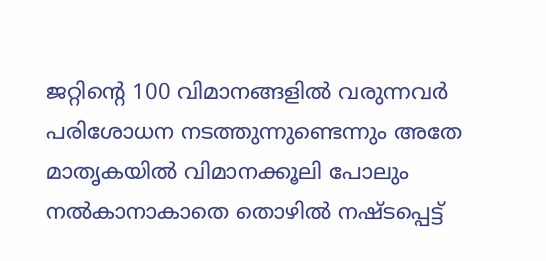ജറ്റിന്റെ 100 വിമാനങ്ങളിൽ വരുന്നവർ പരിശോധന നടത്തുന്നുണ്ടെന്നും അതേ മാതൃകയിൽ വിമാനക്കൂലി പോലും നൽകാനാകാതെ തൊഴിൽ നഷ്ടപ്പെട്ട്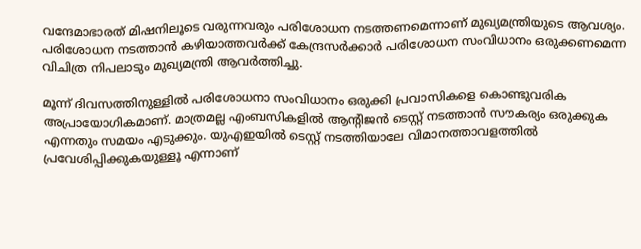വന്ദേമാഭാരത് മിഷനിലൂടെ വരുന്നവരും പരിശോധന നടത്തണമെന്നാണ് മുഖ്യമന്ത്രിയുടെ ആവശ്യം. പരിശോധന നടത്താൻ കഴിയാത്തവർക്ക് കേന്ദ്രസർക്കാർ പരിശോധന സംവിധാനം ഒരുക്കണമെന്ന വിചിത്ര നിപലാടും മുഖ്യമന്ത്രി ആവർത്തിച്ചു.

മൂന്ന് ദിവസത്തിനുള്ളിൽ പരിശോധനാ സംവിധാനം ഒരുക്കി പ്രവാസികളെ കൊണ്ടുവരിക അപ്രായോഗികമാണ്. മാത്രമല്ല എംബസികളിൽ ആന്റിജൻ ടെസ്റ്റ് നടത്താൻ സൗകര്യം ഒരുക്കുക എന്നതും സമയം എടുക്കും. യുഎഇയിൽ ടെസ്റ്റ് നടത്തിയാലേ വിമാനത്താവളത്തിൽ പ്രവേശിപ്പിക്കുകയുള്ളൂ എന്നാണ്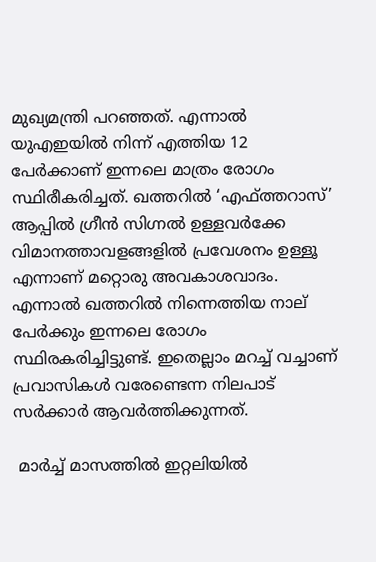മുഖ്യമന്ത്രി പറഞ്ഞത്. എന്നാൽ യുഎഇയിൽ നിന്ന് എത്തിയ 12 പേർക്കാണ് ഇന്നലെ മാത്രം രോഗം സ്ഥിരീകരിച്ചത്. ഖത്തറിൽ ‘എഫ്ത്തറാസ്’ ആപ്പിൽ ഗ്രീൻ സിഗ്നൽ ഉള്ളവർക്കേ വിമാനത്താവളങ്ങളിൽ പ്രവേശനം ഉള്ളൂ എന്നാണ് മറ്റൊരു അവകാശവാദം. എന്നാൽ ഖത്തറിൽ നിന്നെത്തിയ നാല് പേർക്കും ഇന്നലെ രോഗം സ്ഥിരകരിച്ചിട്ടുണ്ട്. ഇതെല്ലാം മറച്ച് വച്ചാണ് പ്രവാസികൾ വരേണ്ടെന്ന നിലപാട് സർക്കാർ ആവർത്തിക്കുന്നത്.

 മാർച്ച് മാസത്തിൽ ഇറ്റലിയിൽ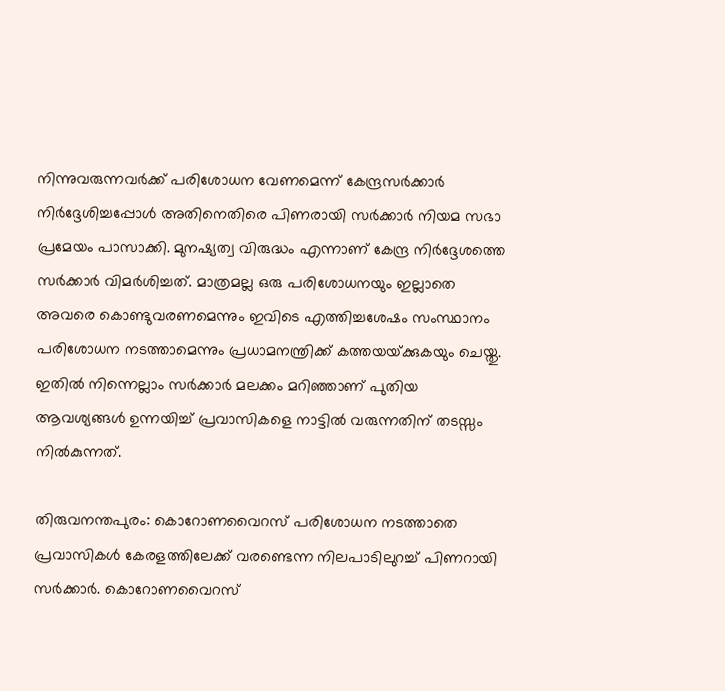നിന്നുവരുന്നവർക്ക് പരിശോധന വേണമെന്ന് കേന്ദ്രസർക്കാർ നിർദ്ദേശിച്ചപ്പോൾ അതിനെതിരെ പിണരായി സർക്കാർ നിയമ സഭാ പ്രമേയം പാസാക്കി. മുനഷ്യത്വ വിരുദ്ധം എന്നാണ് കേന്ദ്ര നിർദ്ദേശത്തെ സർക്കാർ വിമർശിച്ചത്. മാത്രമല്ല ഒരു പരിശോധനയും ഇല്ലാതെ അവരെ കൊണ്ടുവരണമെന്നും ഇവിടെ എത്തിച്ചശേഷം സംസ്ഥാനം പരിശോധന നടത്താമെന്നും പ്രധാമനന്ത്രിക്ക് കത്തയയ്‌ക്കുകയും ചെയ്തു. ഇതിൽ നിന്നെല്ലാം സർക്കാർ മലക്കം മറിഞ്ഞാണ് പുതിയ ആവശ്യങ്ങൾ ഉന്നയിച്ച് പ്രവാസികളെ നാട്ടിൽ വരുന്നതിന് തടസ്സം നിൽകുന്നത്.

തിരുവനന്തപുരം: കൊറോണവൈറസ് പരിശോധന നടത്താതെ പ്രവാസികൾ കേരളത്തിലേക്ക് വരണ്ടെന്ന നിലപാടിലുറച്ച് പിണറായി സർക്കാർ. കൊറോണവൈറസ്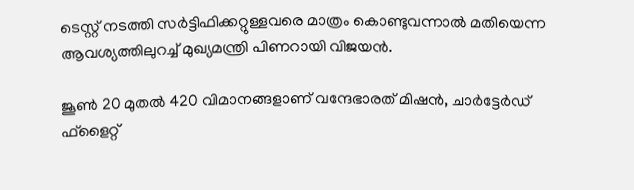ടെസ്റ്റ് നടത്തി സർട്ടിഫിക്കറ്റുള്ളവരെ മാത്രം കൊണ്ടുവന്നാൽ മതിയെന്ന ആവശ്യത്തിലുറച്ച് മുഖ്യമന്ത്രി പിണറായി വിജയൻ.

ജൂൺ 20 മുതൽ 420 വിമാനങ്ങളാണ് വന്ദേഭാരത് മിഷൻ, ചാർട്ടേർഡ് ഫ്‌ളൈറ്റ്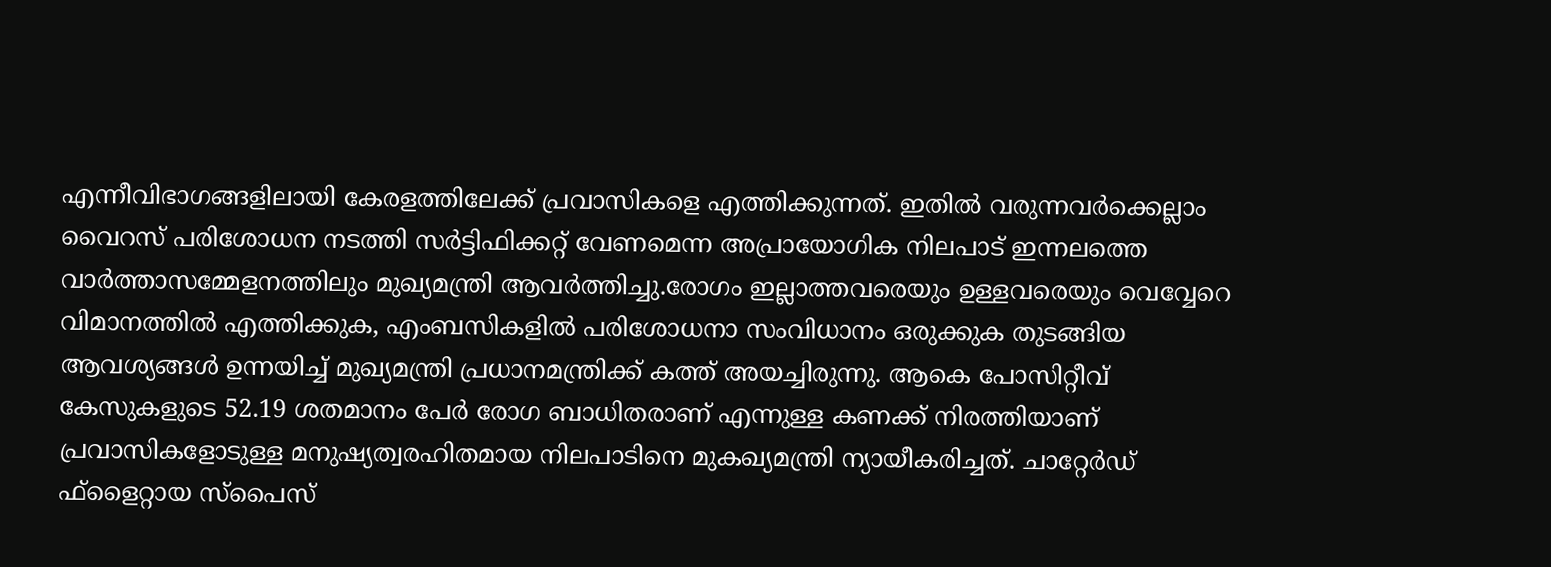എന്നീവിഭാഗങ്ങളിലായി കേരളത്തിലേക്ക് പ്രവാസികളെ എത്തിക്കുന്നത്. ഇതിൽ വരുന്നവർക്കെല്ലാം വൈറസ് പരിശോധന നടത്തി സർട്ടിഫിക്കറ്റ് വേണമെന്ന അപ്രായോഗിക നിലപാട് ഇന്നലത്തെ വാർത്താസമ്മേളനത്തിലും മുഖ്യമന്ത്രി ആവർത്തിച്ചു.രോഗം ഇല്ലാത്തവരെയും ഉള്ളവരെയും വെവ്വേറെ വിമാനത്തിൽ എത്തിക്കുക, എംബസികളിൽ പരിശോധനാ സംവിധാനം ഒരുക്കുക തുടങ്ങിയ ആവശ്യങ്ങൾ ഉന്നയിച്ച് മുഖ്യമന്ത്രി പ്രധാനമന്ത്രിക്ക് കത്ത് അയച്ചിരുന്നു. ആകെ പോസിറ്റീവ് കേസുകളുടെ 52.19 ശതമാനം പേർ രോഗ ബാധിതരാണ് എന്നുള്ള കണക്ക് നിരത്തിയാണ് പ്രവാസികളോടുള്ള മനുഷ്യത്വരഹിതമായ നിലപാടിനെ മുകഖ്യമന്ത്രി ന്യായീകരിച്ചത്. ചാറ്റേർഡ് ഫ്‌ളൈറ്റായ സ്‌പൈസ്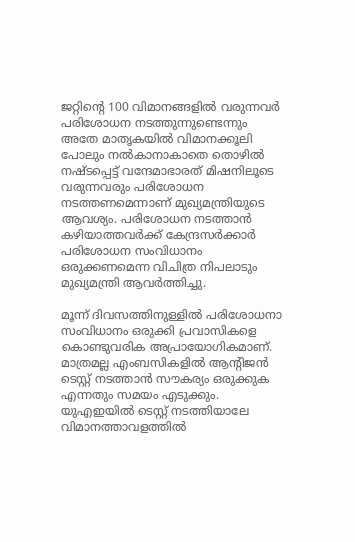ജറ്റിന്റെ 100 വിമാനങ്ങളിൽ വരുന്നവർ പരിശോധന നടത്തുന്നുണ്ടെന്നും അതേ മാതൃകയിൽ വിമാനക്കൂലി പോലും നൽകാനാകാതെ തൊഴിൽ നഷ്ടപ്പെട്ട് വന്ദേമാഭാരത് മിഷനിലൂടെ വരുന്നവരും പരിശോധന നടത്തണമെന്നാണ് മുഖ്യമന്ത്രിയുടെ ആവശ്യം. പരിശോധന നടത്താൻ കഴിയാത്തവർക്ക് കേന്ദ്രസർക്കാർ പരിശോധന സംവിധാനം ഒരുക്കണമെന്ന വിചിത്ര നിപലാടും മുഖ്യമന്ത്രി ആവർത്തിച്ചു.

മൂന്ന് ദിവസത്തിനുള്ളിൽ പരിശോധനാ സംവിധാനം ഒരുക്കി പ്രവാസികളെ കൊണ്ടുവരിക അപ്രായോഗികമാണ്. മാത്രമല്ല എംബസികളിൽ ആന്റിജൻ ടെസ്റ്റ് നടത്താൻ സൗകര്യം ഒരുക്കുക എന്നതും സമയം എടുക്കും. യുഎഇയിൽ ടെസ്റ്റ് നടത്തിയാലേ വിമാനത്താവളത്തിൽ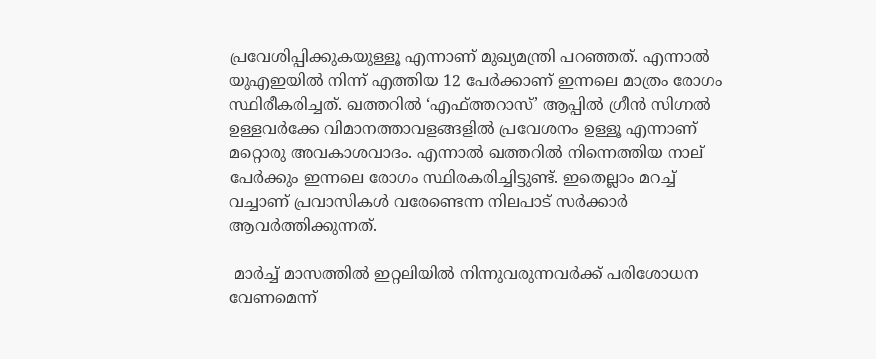പ്രവേശിപ്പിക്കുകയുള്ളൂ എന്നാണ് മുഖ്യമന്ത്രി പറഞ്ഞത്. എന്നാൽ യുഎഇയിൽ നിന്ന് എത്തിയ 12 പേർക്കാണ് ഇന്നലെ മാത്രം രോഗം സ്ഥിരീകരിച്ചത്. ഖത്തറിൽ ‘എഫ്ത്തറാസ്’ ആപ്പിൽ ഗ്രീൻ സിഗ്നൽ ഉള്ളവർക്കേ വിമാനത്താവളങ്ങളിൽ പ്രവേശനം ഉള്ളൂ എന്നാണ് മറ്റൊരു അവകാശവാദം. എന്നാൽ ഖത്തറിൽ നിന്നെത്തിയ നാല് പേർക്കും ഇന്നലെ രോഗം സ്ഥിരകരിച്ചിട്ടുണ്ട്. ഇതെല്ലാം മറച്ച് വച്ചാണ് പ്രവാസികൾ വരേണ്ടെന്ന നിലപാട് സർക്കാർ ആവർത്തിക്കുന്നത്.

 മാർച്ച് മാസത്തിൽ ഇറ്റലിയിൽ നിന്നുവരുന്നവർക്ക് പരിശോധന വേണമെന്ന്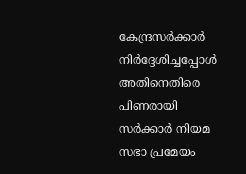കേന്ദ്രസർക്കാർ നിർദ്ദേശിച്ചപ്പോൾ അതിനെതിരെ പിണരായി സർക്കാർ നിയമ സഭാ പ്രമേയം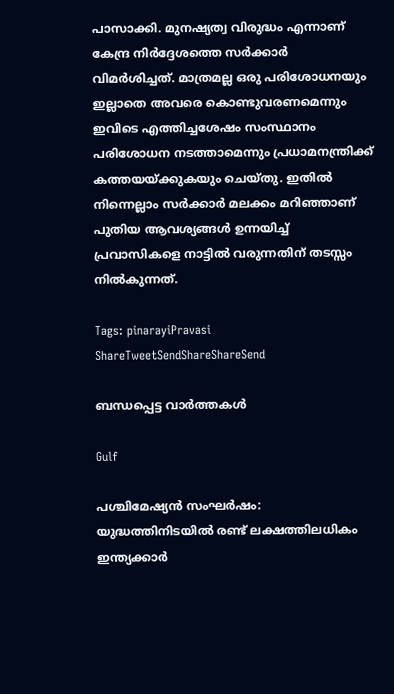പാസാക്കി. മുനഷ്യത്വ വിരുദ്ധം എന്നാണ് കേന്ദ്ര നിർദ്ദേശത്തെ സർക്കാർ വിമർശിച്ചത്. മാത്രമല്ല ഒരു പരിശോധനയും ഇല്ലാതെ അവരെ കൊണ്ടുവരണമെന്നും ഇവിടെ എത്തിച്ചശേഷം സംസ്ഥാനം പരിശോധന നടത്താമെന്നും പ്രധാമനന്ത്രിക്ക് കത്തയയ്‌ക്കുകയും ചെയ്തു. ഇതിൽ നിന്നെല്ലാം സർക്കാർ മലക്കം മറിഞ്ഞാണ് പുതിയ ആവശ്യങ്ങൾ ഉന്നയിച്ച് പ്രവാസികളെ നാട്ടിൽ വരുന്നതിന് തടസ്സം നിൽകുന്നത്.

Tags: pinarayiPravasi
ShareTweetSendShareShareSend

ബന്ധപ്പെട്ട വാര്‍ത്തകള്‍

Gulf

പശ്ചിമേഷ്യൻ സംഘർഷം: യുദ്ധത്തിനിടയിൽ രണ്ട് ലക്ഷത്തിലധികം ഇന്ത്യക്കാർ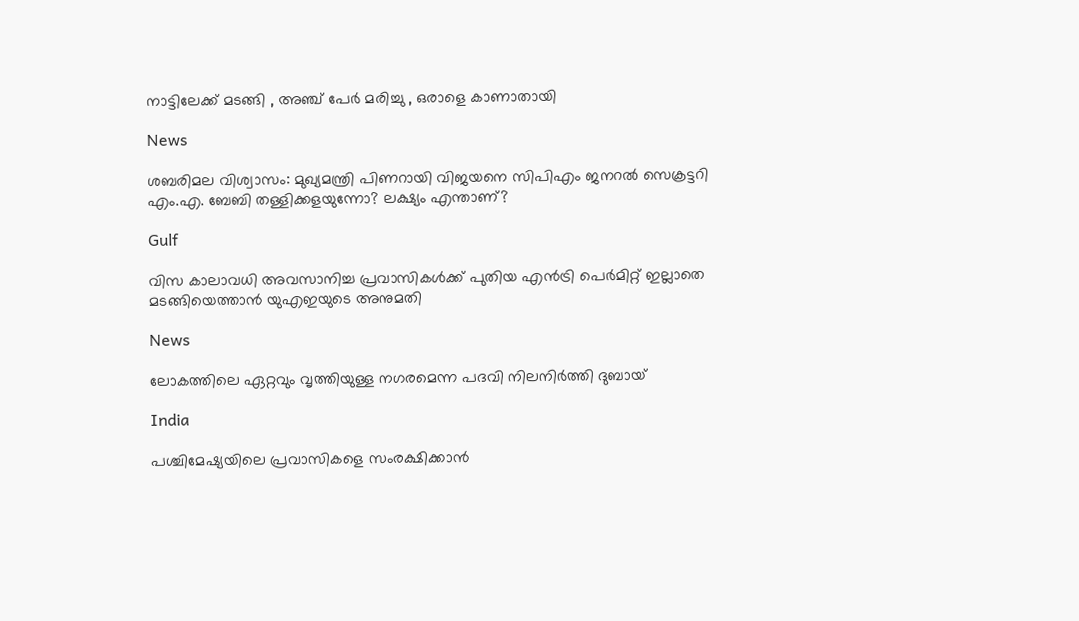നാട്ടിലേക്ക് മടങ്ങി , അഞ്ച് പേർ മരിച്ചു , ഒരാളെ കാണാതായി

News

ശബരിമല വിശ്വാസം: മുഖ്യമന്ത്രി പിണറായി വിജയനെ സിപിഎം ജനറൽ സെക്രട്ടറി എം.എ. ബേബി തള്ളിക്കളയുന്നോ? ലക്ഷ്യം എന്താണ്?

Gulf

വിസ കാലാവധി അവസാനിച്ച പ്രവാസികൾക്ക് പുതിയ എൻട്രി പെർമിറ്റ് ഇല്ലാതെ മടങ്ങിയെത്താൻ യുഎഇയുടെ അനുമതി

News

ലോകത്തിലെ ഏറ്റവും വൃത്തിയുള്ള നഗരമെന്ന പദവി നിലനിർത്തി ദുബായ്

India

പശ്ചിമേഷ്യയിലെ പ്രവാസികളെ സംരക്ഷിക്കാൻ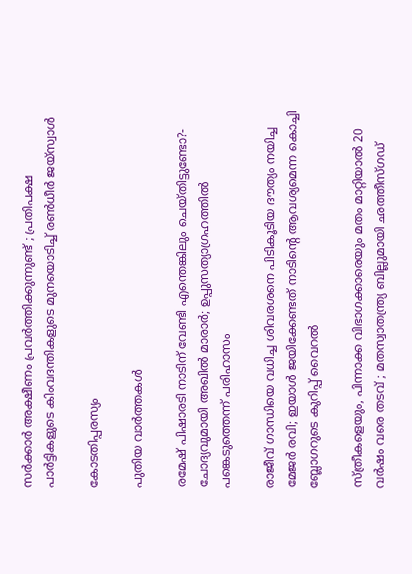സർക്കാർ അക്ഷീണം പ്രവർത്തിക്കുന്നുണ്ട് ; പ്രതിപക്ഷ പാർട്ടികളുടെ കിംവദന്തികളുടെ മുനയൊടിച്ച് രൺധീർ ജയ്‌സ്വാൾ

കോടതിപ്പരസ്യം

പുതിയ വാര്‍ത്തകള്‍

രമേഷ് പിഷാരടി നാടിന് വേണ്ടി എന്തെങ്കിലും ചെയ്തിട്ടുണ്ടോ?- ചോദ്യവുമായി അഖില്‍ മാരാര്‍; ഉപ്പുസത്യാഗ്രഹത്തില്‍ പങ്കെടുത്തെന്ന് പരിഹാസം

രാജീവ് ഗാന്ധിയെ വധിച്ച ശിവരശനെ പിടികൂടിയ ദൗത്യം നയിച്ച മേജർ രവി; ഇയാള്‍ ജയിക്കേണ്ടത് നാടിന്റെ ആവശ്യമെന്ന കൊച്ചി ബ്ലോഗറുടെ കുറിപ്പ് വൈറല്‍

സ്ത്രീകളെയും, പിന്നാക്ക വിഭാഗക്കാരെയും മതം മാറ്റിയാൽ 20 വർഷം വരെ തടവ് ; മതസ്വാതന്ത്ര്യ ബില്ലുമായി ഛത്തീസ്ഗഡ്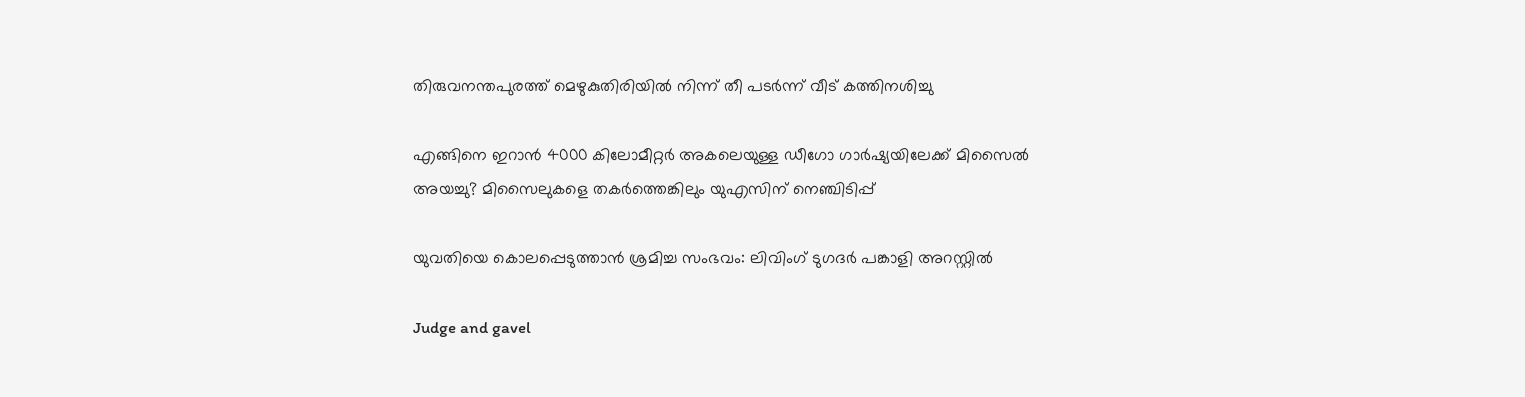തിരുവനന്തപുരത്ത് മെഴുകുതിരിയില്‍ നിന്ന് തീ പടര്‍ന്ന് വീട് കത്തിനശിച്ചു

എങ്ങിനെ ഇറാന്‍ 4000 കിലോമീറ്റർ അകലെയുള്ള ഡീഗോ ഗാർഷ്യയിലേക്ക് മിസൈല്‍ അയച്ചു? മിസൈലുകളെ തകര്‍ത്തെങ്കിലും യുഎസിന് നെഞ്ചിടിപ്പ്

യുവതിയെ കൊലപ്പെടുത്താന്‍ ശ്രമിച്ച സംഭവം: ലിവിംഗ് ടുഗദര്‍ പങ്കാളി അറസ്റ്റില്‍

Judge and gavel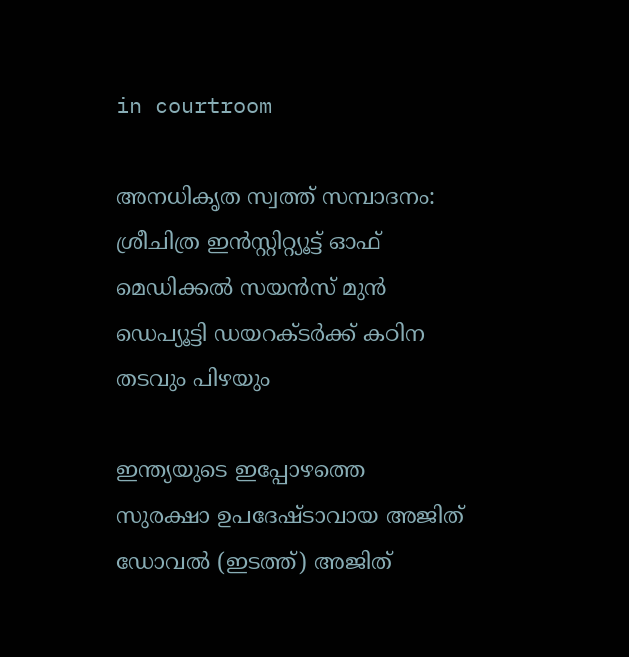in courtroom

അനധികൃത സ്വത്ത് സമ്പാദനം: ശ്രീചിത്ര ഇന്‍സ്റ്റിറ്റ്യൂട്ട് ഓഫ് മെഡിക്കല്‍ സയന്‍സ് മുന്‍ ഡെപ്യൂട്ടി ഡയറക്ടര്‍ക്ക് കഠിന തടവും പിഴയും

ഇന്ത്യയുടെ ഇപ്പോഴത്തെ സുരക്ഷാ ഉപദേഷ്ടാവായ അജിത് ഡോവല്‍ (ഇടത്ത്) അജിത്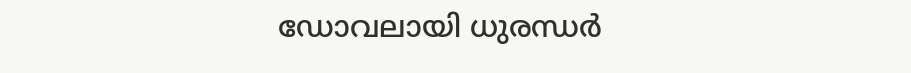ഡോവലായി ധുരന്ധര്‍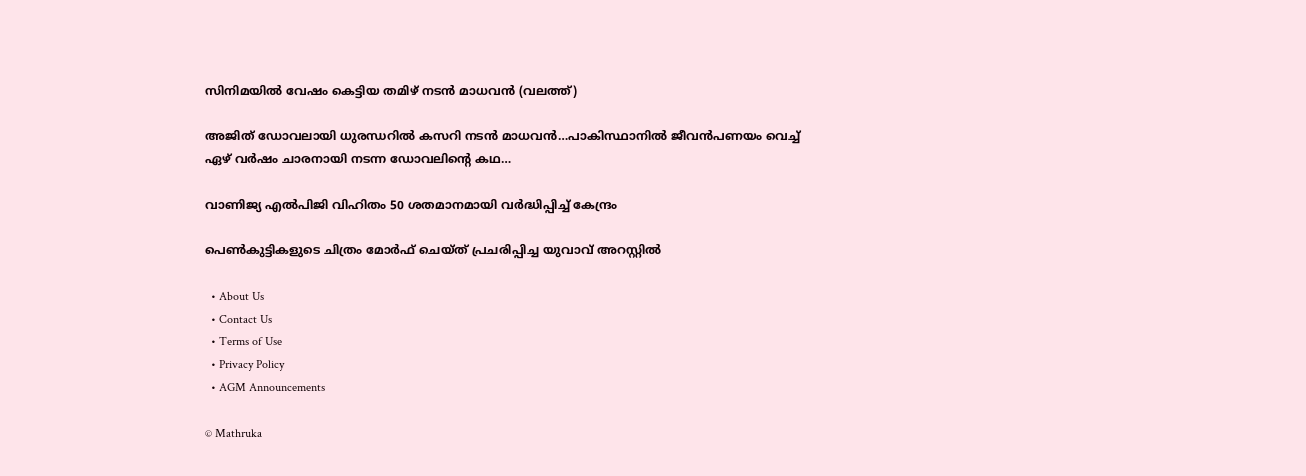സിനിമയില്‍ വേഷം കെട്ടിയ തമിഴ് നടന്‍ മാധവന്‍ (വലത്ത്)

അജിത് ഡോവലായി ധുരന്ധറില്‍ കസറി നടന്‍ മാധവന്‍…പാകിസ്ഥാനില്‍ ജീവന്‍പണയം വെച്ച് ഏഴ് വര്‍ഷം ചാരനായി നടന്ന ഡോവലിന്റെ കഥ…

വാണിജ്യ എല്‍പിജി വിഹിതം 50 ശതമാനമായി വര്‍ദ്ധിപ്പിച്ച് കേന്ദ്രം

പെണ്‍കുട്ടികളുടെ ചിത്രം മോര്‍ഫ് ചെയ്ത് പ്രചരിപ്പിച്ച യുവാവ് അറസ്റ്റില്‍

  • About Us
  • Contact Us
  • Terms of Use
  • Privacy Policy
  • AGM Announcements

© Mathruka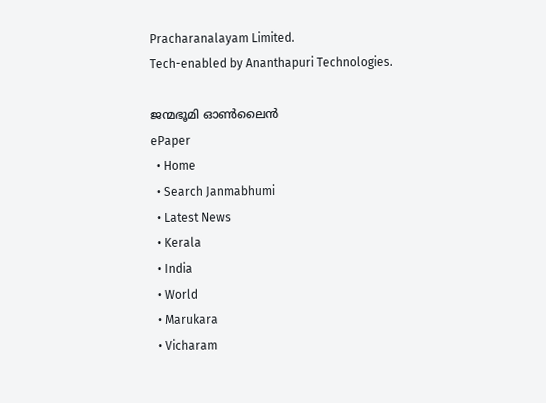Pracharanalayam Limited.
Tech-enabled by Ananthapuri Technologies.

ജന്മഭൂമി ഓണ്‍ലൈന്‍
ePaper
  • Home
  • Search Janmabhumi
  • Latest News
  • Kerala
  • India
  • World
  • Marukara
  • Vicharam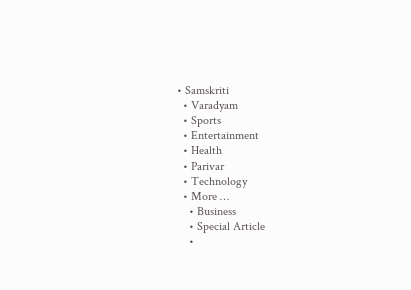• Samskriti
  • Varadyam
  • Sports
  • Entertainment
  • Health
  • Parivar
  • Technology
  • More …
    • Business
    • Special Article
    •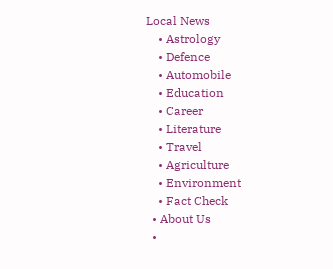Local News
    • Astrology
    • Defence
    • Automobile
    • Education
    • Career
    • Literature
    • Travel
    • Agriculture
    • Environment
    • Fact Check
  • About Us
  •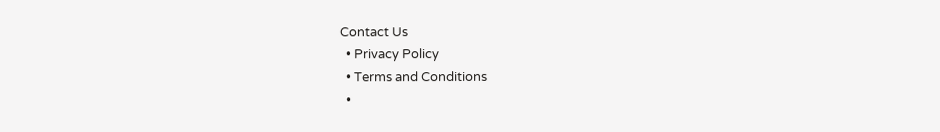Contact Us
  • Privacy Policy
  • Terms and Conditions
  •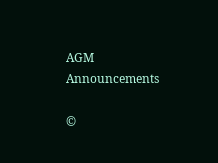AGM Announcements

©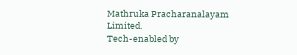Mathruka Pracharanalayam Limited.
Tech-enabled by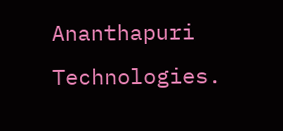Ananthapuri Technologies.